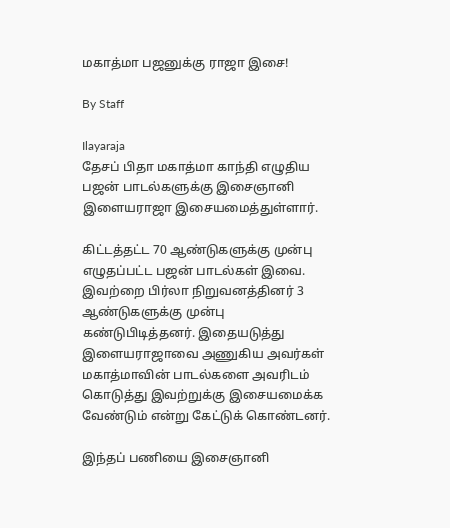மகாத்மா பஜனுக்கு ராஜா இசை!

By Staff

Ilayaraja
தேசப் பிதா மகாத்மா காந்தி எழுதிய பஜன் பாடல்களுக்கு இசைஞானி இளையராஜா இசையமைத்துள்ளார்.

கிட்டத்தட்ட 70 ஆண்டுகளுக்கு முன்பு எழுதப்பட்ட பஜன் பாடல்கள் இவை. இவற்றை பிர்லா நிறுவனத்தினர் 3 ஆண்டுகளுக்கு முன்பு கண்டுபிடித்தனர். இதையடுத்து இளையராஜாவை அணுகிய அவர்கள் மகாத்மாவின் பாடல்களை அவரிடம் கொடுத்து இவற்றுக்கு இசையமைக்க வேண்டும் என்று கேட்டுக் கொண்டனர்.

இந்தப் பணியை இசைஞானி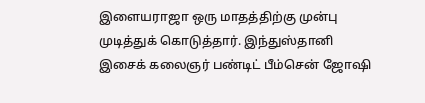இளையராஜா ஒரு மாதத்திற்கு முன்பு முடித்துக் கொடுத்தார். இந்துஸ்தானி இசைக் கலைஞர் பண்டிட் பீம்சென் ஜோஷி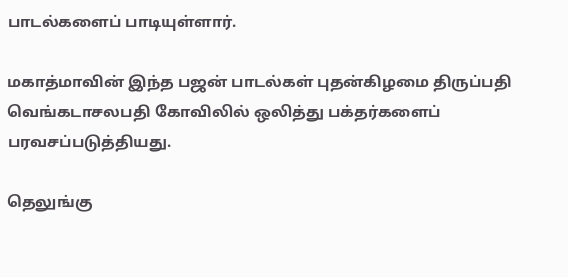பாடல்களைப் பாடியுள்ளார்.

மகாத்மாவின் இந்த பஜன் பாடல்கள் புதன்கிழமை திருப்பதி வெங்கடாசலபதி கோவிலில் ஒலித்து பக்தர்களைப் பரவசப்படுத்தியது.

தெலுங்கு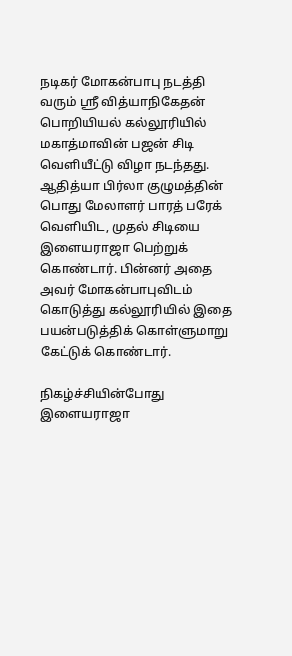நடிகர் மோகன்பாபு நடத்தி வரும் ஸ்ரீ வித்யாநிகேதன் பொறியியல் கல்லூரியில் மகாத்மாவின் பஜன் சிடி வெளியீட்டு விழா நடந்தது. ஆதித்யா பிர்லா குழுமத்தின் பொது மேலாளர் பாரத் பரேக் வெளியிட, முதல் சிடியை இளையராஜா பெற்றுக் கொண்டார். பின்னர் அதை அவர் மோகன்பாபுவிடம் கொடுத்து கல்லூரியில் இதை பயன்படுத்திக் கொள்ளுமாறு கேட்டுக் கொண்டார்.

நிகழ்ச்சியின்போது இளையராஜா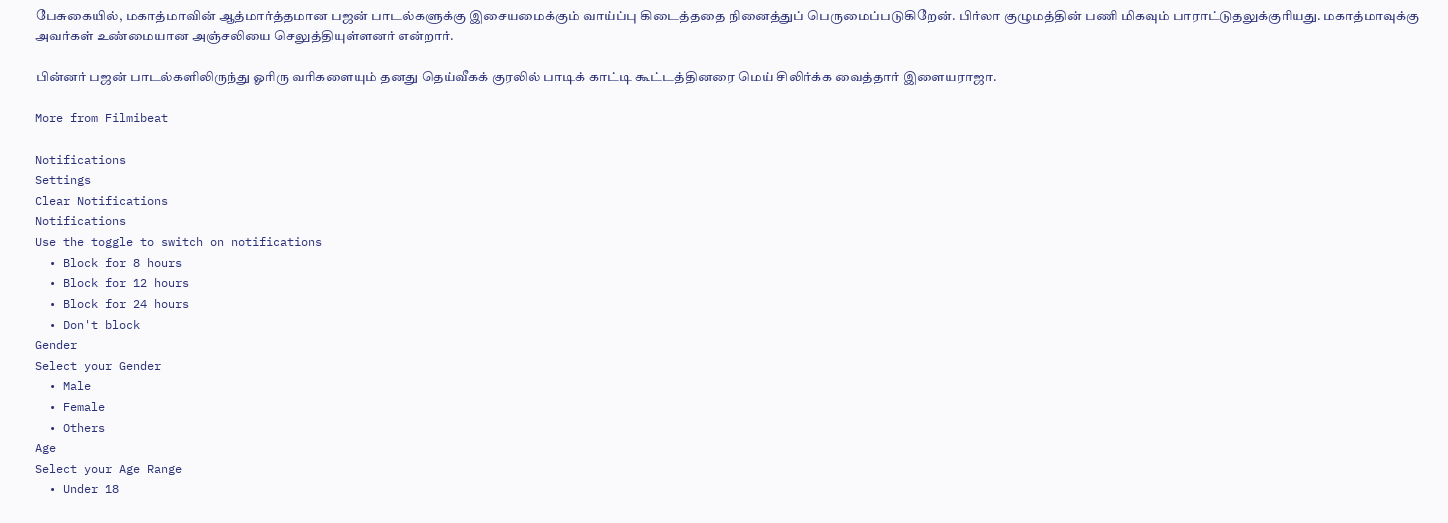பேசுகையில், மகாத்மாவின் ஆத்மார்த்தமான பஜன் பாடல்களுக்கு இசையமைக்கும் வாய்ப்பு கிடைத்ததை நினைத்துப் பெருமைப்படுகிறேன். பிர்லா குழுமத்தின் பணி மிகவும் பாராட்டுதலுக்குரியது. மகாத்மாவுக்கு அவர்கள் உண்மையான அஞ்சலியை செலுத்தியுள்ளனர் என்றார்.

பின்னர் பஜன் பாடல்களிலிருந்து ஓரிரு வரிகளையும் தனது தெய்வீகக் குரலில் பாடிக் காட்டி கூட்டத்தினரை மெய் சிலிர்க்க வைத்தார் இளையராஜா.

More from Filmibeat

Notifications
Settings
Clear Notifications
Notifications
Use the toggle to switch on notifications
  • Block for 8 hours
  • Block for 12 hours
  • Block for 24 hours
  • Don't block
Gender
Select your Gender
  • Male
  • Female
  • Others
Age
Select your Age Range
  • Under 18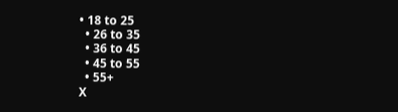• 18 to 25
  • 26 to 35
  • 36 to 45
  • 45 to 55
  • 55+
X